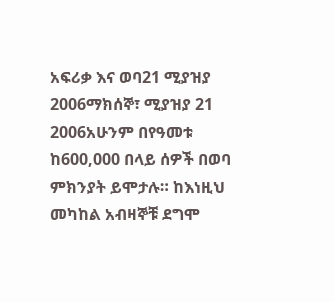አፍሪቃ እና ወባ21 ሚያዝያ 2006ማክሰኞ፣ ሚያዝያ 21 2006አሁንም በየዓመቱ ከ600,000 በላይ ሰዎች በወባ ምክንያት ይሞታሉ። ከእነዚህ መካከል አብዛኞቹ ደግሞ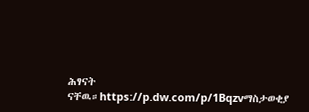ሕፃናት ናቸዉ።https://p.dw.com/p/1Bqzvማስታወቂያ